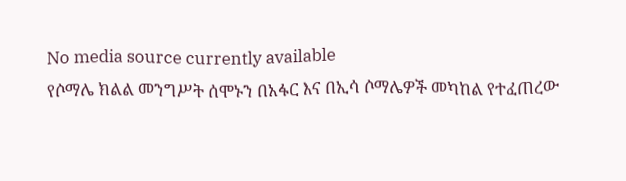No media source currently available
የሶማሌ ክልል መንግሥት ሰሞኑን በአፋር እና በኢሳ ሶማሌዎች መካከል የተፈጠረው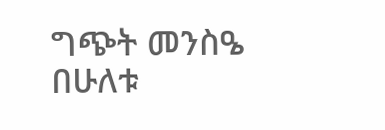ግጭት መንስዔ በሁለቱ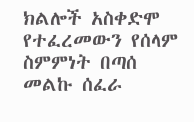ክልሎች አስቀድሞ የተፈረመውን የሰላም ስምምነት በጣሰ መልኩ ሰፈራ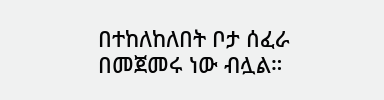በተከለከለበት ቦታ ሰፈራ በመጀመሩ ነው ብሏል።